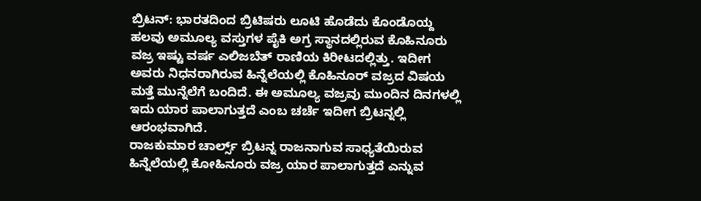ಬ್ರಿಟನ್: ಭಾರತದಿಂದ ಬ್ರಿಟಿಷರು ಲೂಟಿ ಹೊಡೆದು ಕೊಂಡೊಯ್ದ ಹಲವು ಅಮೂಲ್ಯ ವಸ್ತುಗಳ ಪೈಕಿ ಅಗ್ರ ಸ್ಥಾನದಲ್ಲಿರುವ ಕೊಹಿನೂರು ವಜ್ರ ಇಷ್ಟು ವರ್ಷ ಎಲಿಜಬೆತ್ ರಾಣಿಯ ಕಿರೀಟದಲ್ಲಿತ್ತು. ಇದೀಗ ಅವರು ನಿಧನರಾಗಿರುವ ಹಿನ್ನೆಲೆಯಲ್ಲಿ ಕೊಹಿನೂರ್ ವಜ್ರದ ವಿಷಯ ಮತ್ತೆ ಮುನ್ನೆಲೆಗೆ ಬಂದಿದೆ. ಈ ಅಮೂಲ್ಯ ವಜ್ರವು ಮುಂದಿನ ದಿನಗಳಲ್ಲಿ ಇದು ಯಾರ ಪಾಲಾಗುತ್ತದೆ ಎಂಬ ಚರ್ಚೆ ಇದೀಗ ಬ್ರಿಟನ್ನಲ್ಲಿ ಆರಂಭವಾಗಿದೆ.
ರಾಜಕುಮಾರ ಚಾರ್ಲ್ಸ್ ಬ್ರಿಟನ್ನ ರಾಜನಾಗುವ ಸಾಧ್ಯತೆಯಿರುವ ಹಿನ್ನೆಲೆಯಲ್ಲಿ ಕೋಹಿನೂರು ವಜ್ರ ಯಾರ ಪಾಲಾಗುತ್ತದೆ ಎನ್ನುವ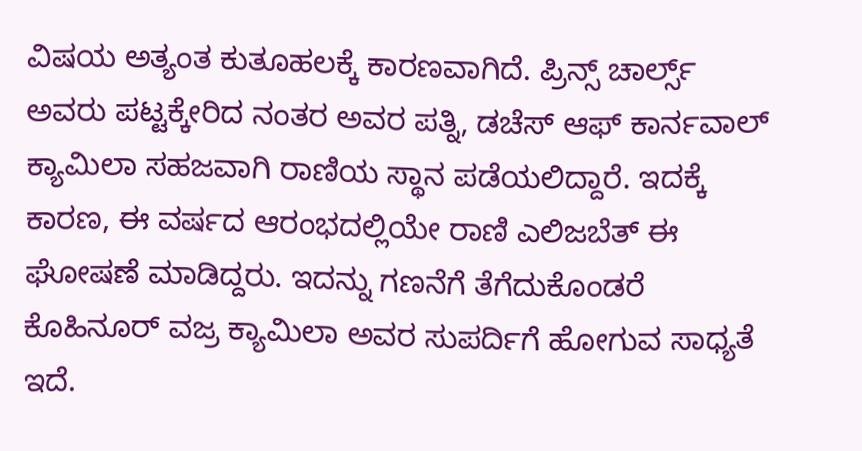ವಿಷಯ ಅತ್ಯಂತ ಕುತೂಹಲಕ್ಕೆ ಕಾರಣವಾಗಿದೆ. ಪ್ರಿನ್ಸ್ ಚಾರ್ಲ್ಸ್ ಅವರು ಪಟ್ಟಕ್ಕೇರಿದ ನಂತರ ಅವರ ಪತ್ನಿ, ಡಚೆಸ್ ಆಫ್ ಕಾರ್ನವಾಲ್ ಕ್ಯಾಮಿಲಾ ಸಹಜವಾಗಿ ರಾಣಿಯ ಸ್ಥಾನ ಪಡೆಯಲಿದ್ದಾರೆ. ಇದಕ್ಕೆ ಕಾರಣ, ಈ ವರ್ಷದ ಆರಂಭದಲ್ಲಿಯೇ ರಾಣಿ ಎಲಿಜಬೆತ್ ಈ ಘೋಷಣೆ ಮಾಡಿದ್ದರು. ಇದನ್ನು ಗಣನೆಗೆ ತೆಗೆದುಕೊಂಡರೆ ಕೊಹಿನೂರ್ ವಜ್ರ ಕ್ಯಾಮಿಲಾ ಅವರ ಸುಪರ್ದಿಗೆ ಹೋಗುವ ಸಾಧ್ಯತೆ ಇದೆ.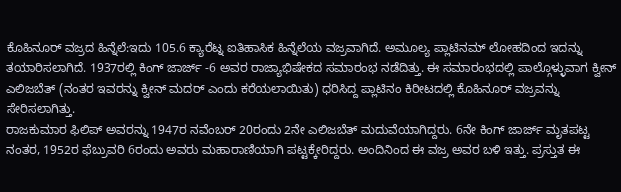ಕೊಹಿನೂರ್ ವಜ್ರದ ಹಿನ್ನೆಲೆ:ಇದು 105.6 ಕ್ಯಾರೆಟ್ನ ಐತಿಹಾಸಿಕ ಹಿನ್ನೆಲೆಯ ವಜ್ರವಾಗಿದೆ. ಅಮೂಲ್ಯ ಪ್ಲಾಟಿನಮ್ ಲೋಹದಿಂದ ಇದನ್ನು ತಯಾರಿಸಲಾಗಿದೆ. 1937ರಲ್ಲಿ ಕಿಂಗ್ ಜಾರ್ಜ್ -6 ಅವರ ರಾಜ್ಯಾಭಿಷೇಕದ ಸಮಾರಂಭ ನಡೆದಿತ್ತು. ಈ ಸಮಾರಂಭದಲ್ಲಿ ಪಾಲ್ಗೊಳ್ಳುವಾಗ ಕ್ವೀನ್ ಎಲಿಜಬೆತ್ (ನಂತರ ಇವರನ್ನು ಕ್ವೀನ್ ಮದರ್ ಎಂದು ಕರೆಯಲಾಯಿತು) ಧರಿಸಿದ್ದ ಪ್ಲಾಟಿನಂ ಕಿರೀಟದಲ್ಲಿ ಕೊಹಿನೂರ್ ವಜ್ರವನ್ನು ಸೇರಿಸಲಾಗಿತ್ತು.
ರಾಜಕುಮಾರ ಫಿಲಿಪ್ ಅವರನ್ನು 1947ರ ನವೆಂಬರ್ 20ರಂದು 2ನೇ ಎಲಿಜಬೆತ್ ಮದುವೆಯಾಗಿದ್ದರು. 6ನೇ ಕಿಂಗ್ ಜಾರ್ಜ್ ಮೃತಪಟ್ಟ ನಂತರ, 1952ರ ಫೆಬ್ರುವರಿ 6ರಂದು ಅವರು ಮಹಾರಾಣಿಯಾಗಿ ಪಟ್ಟಕ್ಕೇರಿದ್ದರು. ಅಂದಿನಿಂದ ಈ ವಜ್ರ ಅವರ ಬಳಿ ಇತ್ತು. ಪ್ರಸ್ತುತ ಈ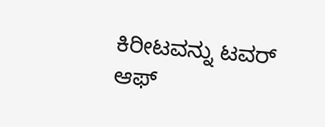ಕಿರೀಟವನ್ನು ಟವರ್ ಆಫ್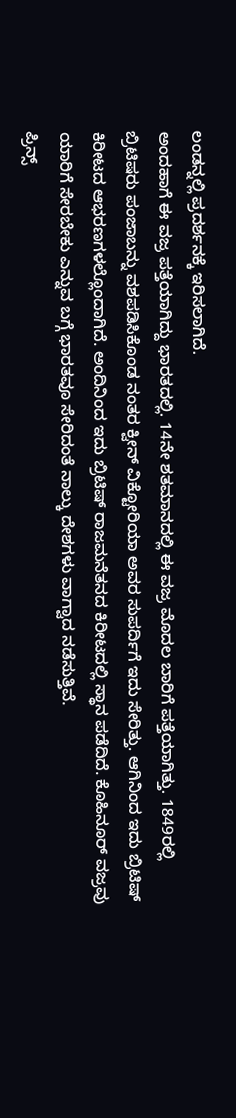ಲಂಡನ್ನಲ್ಲಿ ಪ್ರದರ್ಶನಕ್ಕೆ ಇರಿಸಲಾಗಿದೆ.
ಅಂದಹಾಗೆ ಈ ವಜ್ರ ಪತ್ತೆಯಾಗಿದ್ದು ಭಾರತದಲ್ಲಿ. 14ನೇ ಶತಮಾನದಲ್ಲಿ ಈ ವಜ್ರ ಮೊದಲ ಬಾರಿಗೆ ಪತ್ತೆಯಾಗಿತ್ತು. 1849ರಲ್ಲಿ ಬ್ರಿಟಿಷರು ಪಂಜಾಬನ್ನು ವಶಪಡಿಸಿಕೊಂಡ ನಂತರ ಕ್ವೀನ್ ವಿಕ್ಟೋರಿಯಾ ಅವರ ಸುಪರ್ದಿಗೆ ಇದು ಸೇರಿತ್ತು. ಆಗಿನಿಂದ ಇದು ಬ್ರಿಟಿಷ್ ಕಿರೀಟದ ಆಭರಣಗಳಲ್ಲೊಂದಾಗಿದೆ. ಅಂದಿನಿಂದ ಇದು ಬ್ರಿಟಿಷ್ ರಾಜಮನೆತನದ ಕಿರೀಟದಲ್ಲಿ ಸ್ಥಾನ ಪಡೆದಿದೆ. ಕೊಹಿನೂರ್ ವಜ್ರವು ಯಾರಿಗೆ ಸೇರಬೇಕು ಎನ್ನುವ ಬಗ್ಗೆ ಭಾರತವೂ ಸೇರಿದಂತೆ ನಾಲ್ಕು ದೇಶಗಳು ವಾಗ್ವಾದ ನಡೆಸುತ್ತಿವೆ.
ಪ್ರಿನ್ಸ್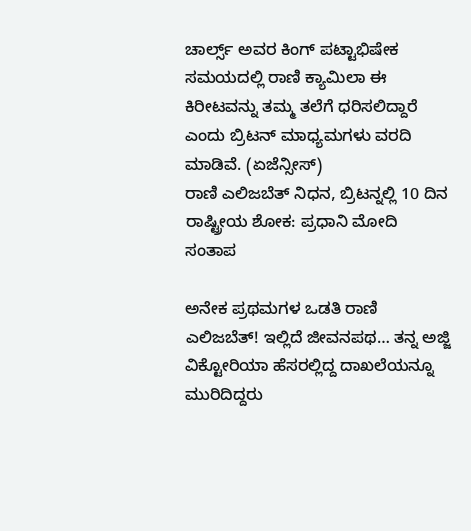ಚಾರ್ಲ್ಸ್ ಅವರ ಕಿಂಗ್ ಪಟ್ಟಾಭಿಷೇಕ ಸಮಯದಲ್ಲಿ ರಾಣಿ ಕ್ಯಾಮಿಲಾ ಈ ಕಿರೀಟವನ್ನು ತಮ್ಮ ತಲೆಗೆ ಧರಿಸಲಿದ್ದಾರೆ ಎಂದು ಬ್ರಿಟನ್ ಮಾಧ್ಯಮಗಳು ವರದಿ ಮಾಡಿವೆ. (ಏಜೆನ್ಸೀಸ್)
ರಾಣಿ ಎಲಿಜಬೆತ್ ನಿಧನ, ಬ್ರಿಟನ್ನಲ್ಲಿ 10 ದಿನ ರಾಷ್ಟ್ರೀಯ ಶೋಕ: ಪ್ರಧಾನಿ ಮೋದಿ ಸಂತಾಪ

ಅನೇಕ ಪ್ರಥಮಗಳ ಒಡತಿ ರಾಣಿ ಎಲಿಜಬೆತ್! ಇಲ್ಲಿದೆ ಜೀವನಪಥ… ತನ್ನ ಅಜ್ಜಿ ವಿಕ್ಟೋರಿಯಾ ಹೆಸರಲ್ಲಿದ್ದ ದಾಖಲೆಯನ್ನೂ ಮುರಿದಿದ್ದರು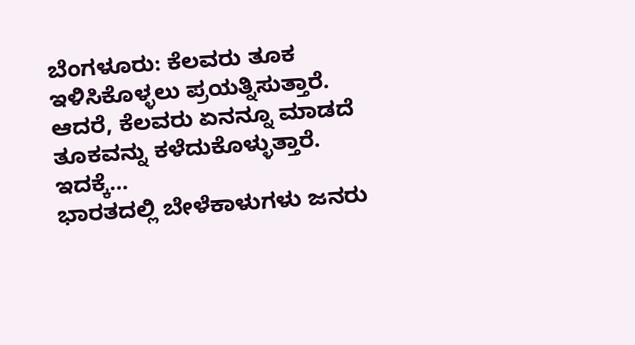ಬೆಂಗಳೂರು: ಕೆಲವರು ತೂಕ ಇಳಿಸಿಕೊಳ್ಳಲು ಪ್ರಯತ್ನಿಸುತ್ತಾರೆ. ಆದರೆ, ಕೆಲವರು ಏನನ್ನೂ ಮಾಡದೆ ತೂಕವನ್ನು ಕಳೆದುಕೊಳ್ಳುತ್ತಾರೆ. ಇದಕ್ಕೆ…
ಭಾರತದಲ್ಲಿ ಬೇಳೆಕಾಳುಗಳು ಜನರು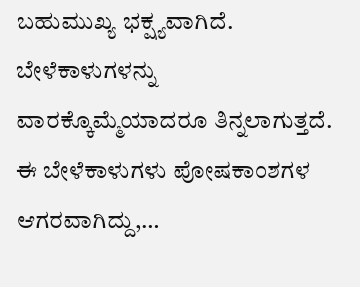ಬಹುಮುಖ್ಯ ಭಕ್ಷ್ಯವಾಗಿದೆ. ಬೇಳೆಕಾಳುಗಳನ್ನು ವಾರಕ್ಕೊಮ್ಮೆಯಾದರೂ ತಿನ್ನಲಾಗುತ್ತದೆ. ಈ ಬೇಳೆಕಾಳುಗಳು ಪೋಷಕಾಂಶಗಳ ಆಗರವಾಗಿದ್ದು,…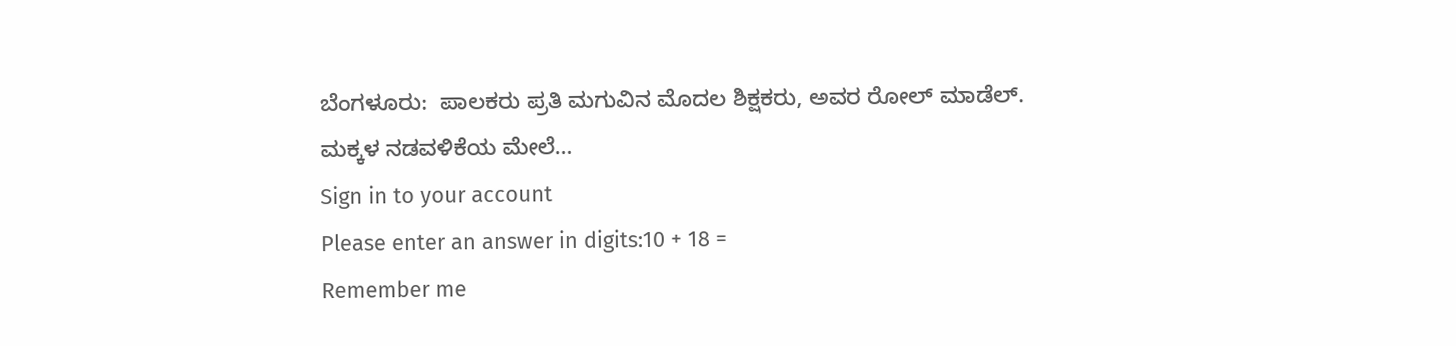ಬೆಂಗಳೂರು:  ಪಾಲಕರು ಪ್ರತಿ ಮಗುವಿನ ಮೊದಲ ಶಿಕ್ಷಕರು, ಅವರ ರೋಲ್ ಮಾಡೆಲ್. ಮಕ್ಕಳ ನಡವಳಿಕೆಯ ಮೇಲೆ…
Sign in to your account
Please enter an answer in digits:10 + 18 =
Remember me